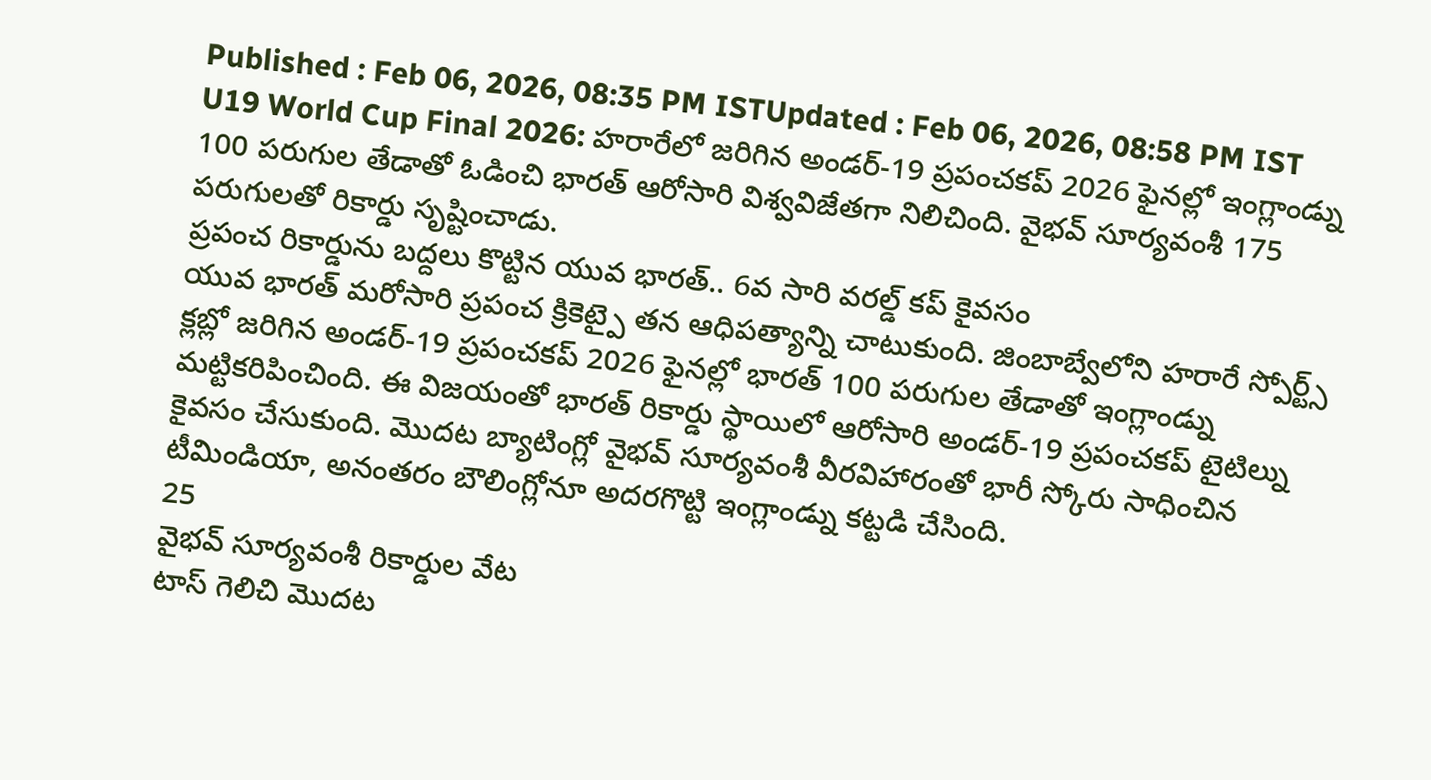Published : Feb 06, 2026, 08:35 PM ISTUpdated : Feb 06, 2026, 08:58 PM IST
U19 World Cup Final 2026: హరారేలో జరిగిన అండర్-19 ప్రపంచకప్ 2026 ఫైనల్లో ఇంగ్లాండ్ను 100 పరుగుల తేడాతో ఓడించి భారత్ ఆరోసారి విశ్వవిజేతగా నిలిచింది. వైభవ్ సూర్యవంశీ 175 పరుగులతో రికార్డు సృష్టించాడు.
ప్రపంచ రికార్డును బద్దలు కొట్టిన యువ భారత్.. 6వ సారి వరల్డ్ కప్ కైవసం
యువ భారత్ మరోసారి ప్రపంచ క్రికెట్పై తన ఆధిపత్యాన్ని చాటుకుంది. జింబాబ్వేలోని హరారే స్పోర్ట్స్ క్లబ్లో జరిగిన అండర్-19 ప్రపంచకప్ 2026 ఫైనల్లో భారత్ 100 పరుగుల తేడాతో ఇంగ్లాండ్ను మట్టికరిపించింది. ఈ విజయంతో భారత్ రికార్డు స్థాయిలో ఆరోసారి అండర్-19 ప్రపంచకప్ టైటిల్ను కైవసం చేసుకుంది. మొదట బ్యాటింగ్లో వైభవ్ సూర్యవంశీ వీరవిహారంతో భారీ స్కోరు సాధించిన టీమిండియా, అనంతరం బౌలింగ్లోనూ అదరగొట్టి ఇంగ్లాండ్ను కట్టడి చేసింది.
25
వైభవ్ సూర్యవంశీ రికార్డుల వేట
టాస్ గెలిచి మొదట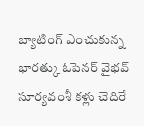బ్యాటింగ్ ఎంచుకున్న భారత్కు ఓపెనర్ వైభవ్ సూర్యవంశీ కళ్లు చెదిరే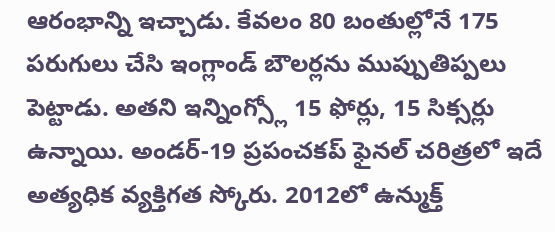ఆరంభాన్ని ఇచ్చాడు. కేవలం 80 బంతుల్లోనే 175 పరుగులు చేసి ఇంగ్లాండ్ బౌలర్లను ముప్పుతిప్పలు పెట్టాడు. అతని ఇన్నింగ్స్లో 15 ఫోర్లు, 15 సిక్సర్లు ఉన్నాయి. అండర్-19 ప్రపంచకప్ ఫైనల్ చరిత్రలో ఇదే అత్యధిక వ్యక్తిగత స్కోరు. 2012లో ఉన్ముక్త్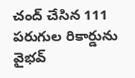చంద్ చేసిన 111 పరుగుల రికార్డును వైభవ్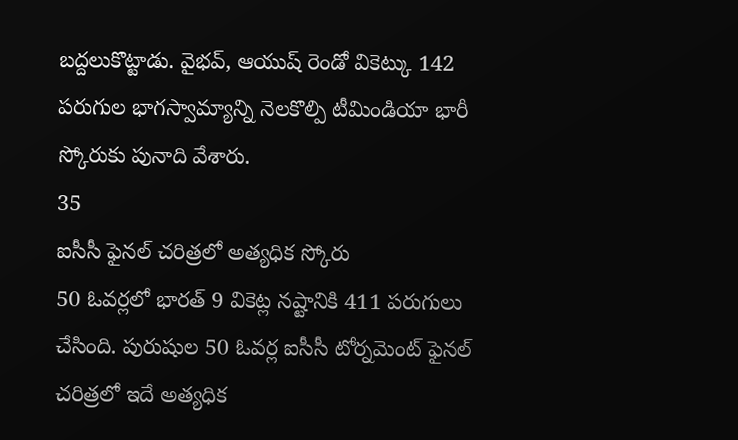బద్దలుకొట్టాడు. వైభవ్, ఆయుష్ రెండో వికెట్కు 142 పరుగుల భాగస్వామ్యాన్ని నెలకొల్పి టీమిండియా భారీ స్కోరుకు పునాది వేశారు.
35
ఐసీసీ ఫైనల్ చరిత్రలో అత్యధిక స్కోరు
50 ఓవర్లలో భారత్ 9 వికెట్ల నష్టానికి 411 పరుగులు చేసింది. పురుషుల 50 ఓవర్ల ఐసీసీ టోర్నమెంట్ ఫైనల్ చరిత్రలో ఇదే అత్యధిక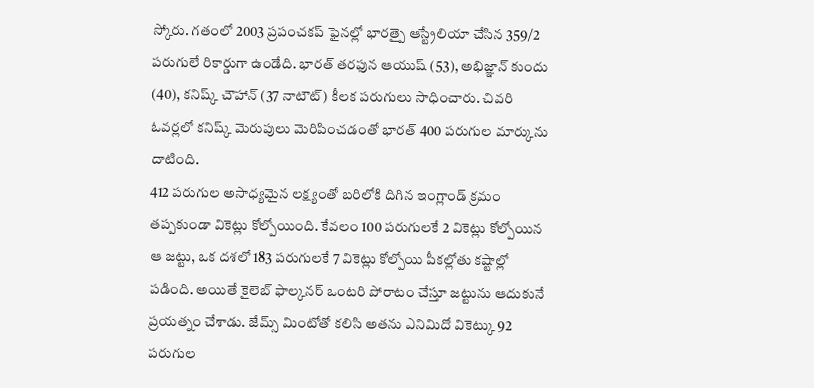స్కోరు. గతంలో 2003 ప్రపంచకప్ ఫైనల్లో భారత్పై ఆస్ట్రేలియా చేసిన 359/2 పరుగులే రికార్డుగా ఉండేది. భారత్ తరఫున ఆయుష్ (53), అభిజ్ఞాన్ కుందు (40), కనిష్క్ చౌహాన్ (37 నాటౌట్) కీలక పరుగులు సాధించారు. చివరి ఓవర్లలో కనిష్క్ మెరుపులు మెరిపించడంతో భారత్ 400 పరుగుల మార్కును దాటింది.
412 పరుగుల అసాధ్యమైన లక్ష్యంతో బరిలోకి దిగిన ఇంగ్లాండ్ క్రమం తప్పకుండా వికెట్లు కోల్పోయింది. కేవలం 100 పరుగులకే 2 వికెట్లు కోల్పోయిన ఆ జట్టు, ఒక దశలో 183 పరుగులకే 7 వికెట్లు కోల్పోయి పీకల్లోతు కష్టాల్లో పడింది. అయితే కైలెబ్ ఫాల్కనర్ ఒంటరి పోరాటం చేస్తూ జట్టును ఆదుకునే ప్రయత్నం చేశాడు. జేమ్స్ మింటోతో కలిసి అతను ఎనిమిదో వికెట్కు 92 పరుగుల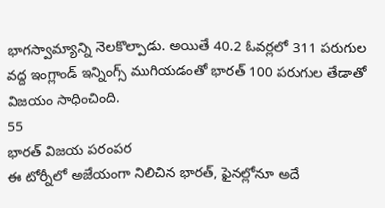భాగస్వామ్యాన్ని నెలకొల్పాడు. అయితే 40.2 ఓవర్లలో 311 పరుగుల వద్ద ఇంగ్లాండ్ ఇన్నింగ్స్ ముగియడంతో భారత్ 100 పరుగుల తేడాతో విజయం సాధించింది.
55
భారత్ విజయ పరంపర
ఈ టోర్నీలో అజేయంగా నిలిచిన భారత్, ఫైనల్లోనూ అదే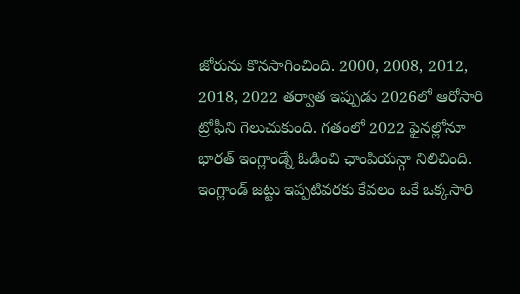జోరును కొనసాగించింది. 2000, 2008, 2012, 2018, 2022 తర్వాత ఇప్పుడు 2026లో ఆరోసారి ట్రోఫీని గెలుచుకుంది. గతంలో 2022 ఫైనల్లోనూ భారత్ ఇంగ్లాండ్నే ఓడించి ఛాంపియన్గా నిలిచింది. ఇంగ్లాండ్ జట్టు ఇప్పటివరకు కేవలం ఒకే ఒక్కసారి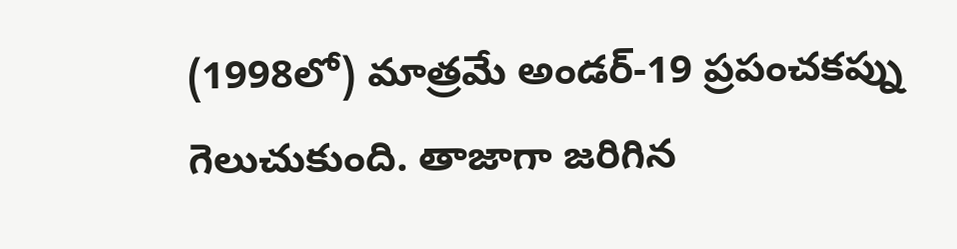(1998లో) మాత్రమే అండర్-19 ప్రపంచకప్ను గెలుచుకుంది. తాజాగా జరిగిన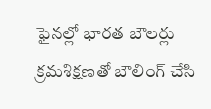ఫైనల్లో భారత బౌలర్లు క్రమశిక్షణతో బౌలింగ్ చేసి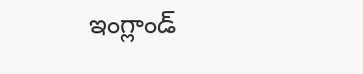ఇంగ్లాండ్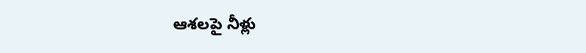ఆశలపై నీళ్లు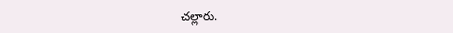చల్లారు.